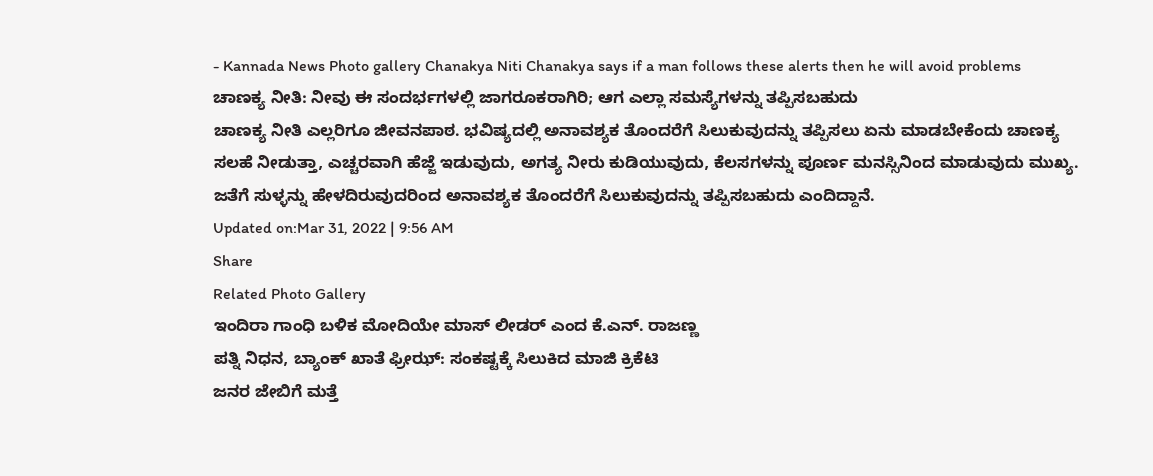- Kannada News Photo gallery Chanakya Niti Chanakya says if a man follows these alerts then he will avoid problems
ಚಾಣಕ್ಯ ನೀತಿ: ನೀವು ಈ ಸಂದರ್ಭಗಳಲ್ಲಿ ಜಾಗರೂಕರಾಗಿರಿ; ಆಗ ಎಲ್ಲಾ ಸಮಸ್ಯೆಗಳನ್ನು ತಪ್ಪಿಸಬಹುದು
ಚಾಣಕ್ಯ ನೀತಿ ಎಲ್ಲರಿಗೂ ಜೀವನಪಾಠ. ಭವಿಷ್ಯದಲ್ಲಿ ಅನಾವಶ್ಯಕ ತೊಂದರೆಗೆ ಸಿಲುಕುವುದನ್ನು ತಪ್ಪಿಸಲು ಏನು ಮಾಡಬೇಕೆಂದು ಚಾಣಕ್ಯ ಸಲಹೆ ನೀಡುತ್ತಾ, ಎಚ್ಚರವಾಗಿ ಹೆಜ್ಜೆ ಇಡುವುದು, ಅಗತ್ಯ ನೀರು ಕುಡಿಯುವುದು, ಕೆಲಸಗಳನ್ನು ಪೂರ್ಣ ಮನಸ್ಸಿನಿಂದ ಮಾಡುವುದು ಮುಖ್ಯ. ಜತೆಗೆ ಸುಳ್ಳನ್ನು ಹೇಳದಿರುವುದರಿಂದ ಅನಾವಶ್ಯಕ ತೊಂದರೆಗೆ ಸಿಲುಕುವುದನ್ನು ತಪ್ಪಿಸಬಹುದು ಎಂದಿದ್ದಾನೆ.
Updated on:Mar 31, 2022 | 9:56 AM
Share
Related Photo Gallery
ಇಂದಿರಾ ಗಾಂಧಿ ಬಳಿಕ ಮೋದಿಯೇ ಮಾಸ್ ಲೀಡರ್ ಎಂದ ಕೆ.ಎನ್. ರಾಜಣ್ಣ
ಪತ್ನಿ ನಿಧನ, ಬ್ಯಾಂಕ್ ಖಾತೆ ಫ್ರೀಝ್: ಸಂಕಷ್ಟಕ್ಕೆ ಸಿಲುಕಿದ ಮಾಜಿ ಕ್ರಿಕೆಟಿ
ಜನರ ಜೇಬಿಗೆ ಮತ್ತೆ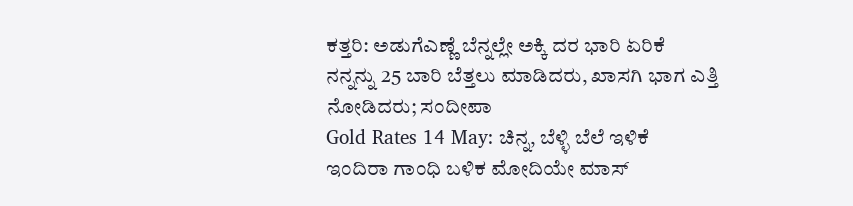ಕತ್ತರಿ: ಅಡುಗೆಎಣ್ಣೆ ಬೆನ್ನಲ್ಲೇ ಅಕ್ಕಿ ದರ ಭಾರಿ ಏರಿಕೆ
ನನ್ನನ್ನು 25 ಬಾರಿ ಬೆತ್ತಲು ಮಾಡಿದರು, ಖಾಸಗಿ ಭಾಗ ಎತ್ತಿ ನೋಡಿದರು; ಸಂದೀಪಾ
Gold Rates 14 May: ಚಿನ್ನ, ಬೆಳ್ಳಿ ಬೆಲೆ ಇಳಿಕೆ
ಇಂದಿರಾ ಗಾಂಧಿ ಬಳಿಕ ಮೋದಿಯೇ ಮಾಸ್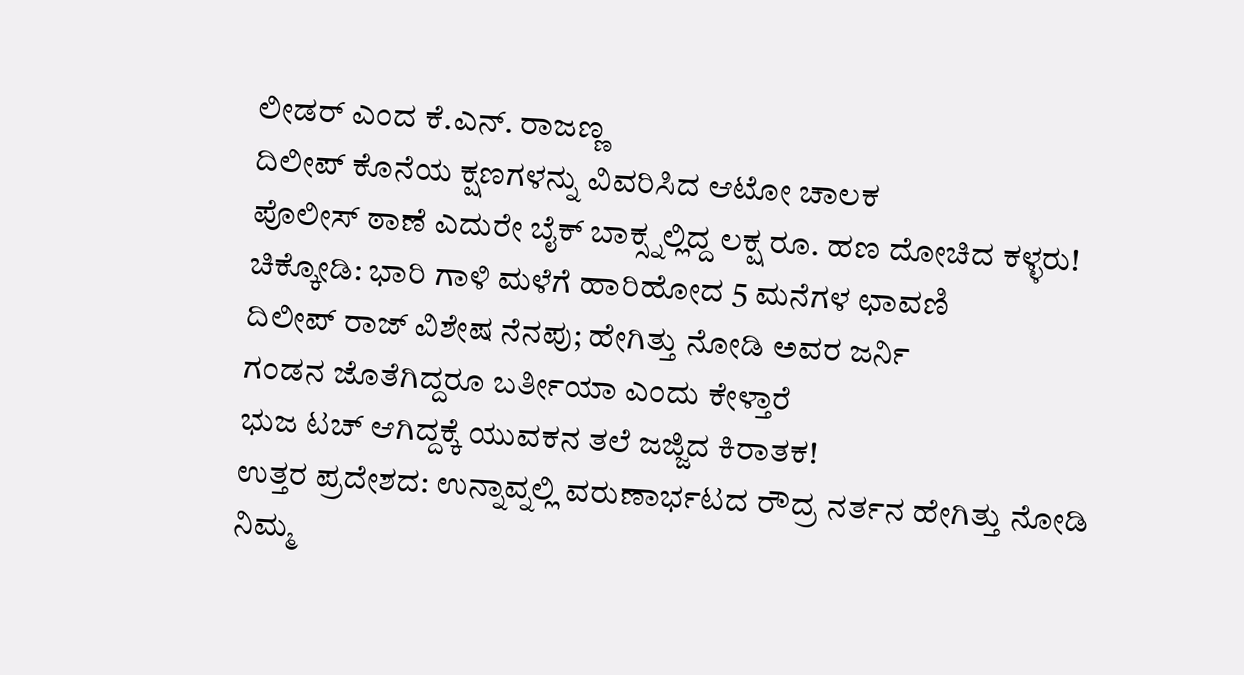ಲೀಡರ್ ಎಂದ ಕೆ.ಎನ್. ರಾಜಣ್ಣ
ದಿಲೀಪ್ ಕೊನೆಯ ಕ್ಷಣಗಳನ್ನು ವಿವರಿಸಿದ ಆಟೋ ಚಾಲಕ
ಪೊಲೀಸ್ ಠಾಣೆ ಎದುರೇ ಬೈಕ್ ಬಾಕ್ಸ್ನಲ್ಲಿದ್ದ ಲಕ್ಷ ರೂ. ಹಣ ದೋಚಿದ ಕಳ್ಳರು!
ಚಿಕ್ಕೋಡಿ: ಭಾರಿ ಗಾಳಿ ಮಳೆಗೆ ಹಾರಿಹೋದ 5 ಮನೆಗಳ ಛಾವಣಿ
ದಿಲೀಪ್ ರಾಜ್ ವಿಶೇಷ ನೆನಪು; ಹೇಗಿತ್ತು ನೋಡಿ ಅವರ ಜರ್ನಿ
ಗಂಡನ ಜೊತೆಗಿದ್ದರೂ ಬರ್ತೀಯಾ ಎಂದು ಕೇಳ್ತಾರೆ
ಭುಜ ಟಚ್ ಆಗಿದ್ದಕ್ಕೆ ಯುವಕನ ತಲೆ ಜಜ್ಜಿದ ಕಿರಾತಕ!
ಉತ್ತರ ಪ್ರದೇಶದ: ಉನ್ನಾವ್ನಲ್ಲಿ ವರುಣಾರ್ಭಟದ ರೌದ್ರ ನರ್ತನ ಹೇಗಿತ್ತು ನೋಡಿ
ನಿಮ್ಮ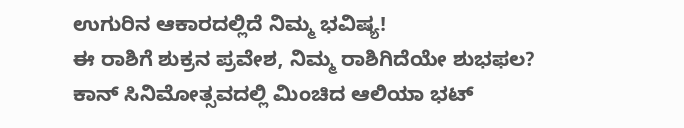ಉಗುರಿನ ಆಕಾರದಲ್ಲಿದೆ ನಿಮ್ಮ ಭವಿಷ್ಯ!
ಈ ರಾಶಿಗೆ ಶುಕ್ರನ ಪ್ರವೇಶ, ನಿಮ್ಮ ರಾಶಿಗಿದೆಯೇ ಶುಭಫಲ?
ಕಾನ್ ಸಿನಿಮೋತ್ಸವದಲ್ಲಿ ಮಿಂಚಿದ ಆಲಿಯಾ ಭಟ್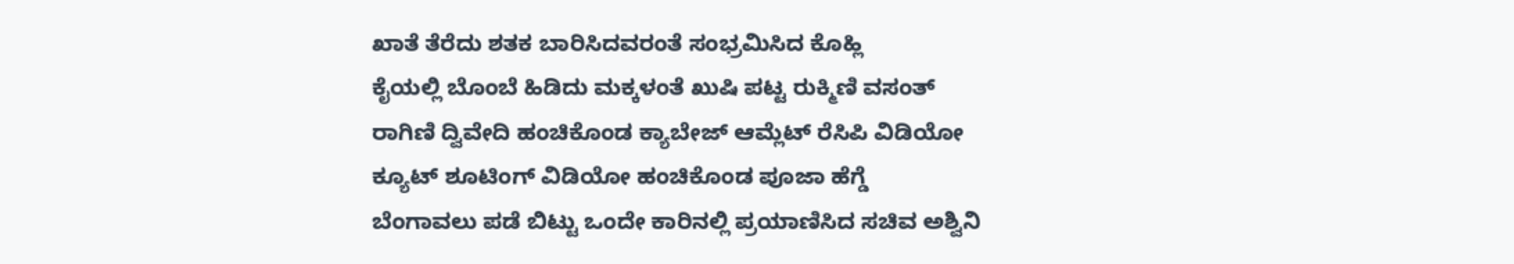ಖಾತೆ ತೆರೆದು ಶತಕ ಬಾರಿಸಿದವರಂತೆ ಸಂಭ್ರಮಿಸಿದ ಕೊಹ್ಲಿ
ಕೈಯಲ್ಲಿ ಬೊಂಬೆ ಹಿಡಿದು ಮಕ್ಕಳಂತೆ ಖುಷಿ ಪಟ್ಟ ರುಕ್ಮಿಣಿ ವಸಂತ್
ರಾಗಿಣಿ ದ್ವಿವೇದಿ ಹಂಚಿಕೊಂಡ ಕ್ಯಾಬೇಜ್ ಆಮ್ಲೆಟ್ ರೆಸಿಪಿ ವಿಡಿಯೋ
ಕ್ಯೂಟ್ ಶೂಟಿಂಗ್ ವಿಡಿಯೋ ಹಂಚಿಕೊಂಡ ಪೂಜಾ ಹೆಗ್ಡೆ
ಬೆಂಗಾವಲು ಪಡೆ ಬಿಟ್ಟು ಒಂದೇ ಕಾರಿನಲ್ಲಿ ಪ್ರಯಾಣಿಸಿದ ಸಚಿವ ಅಶ್ವಿನಿ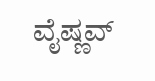ವೈಷ್ಣವ್